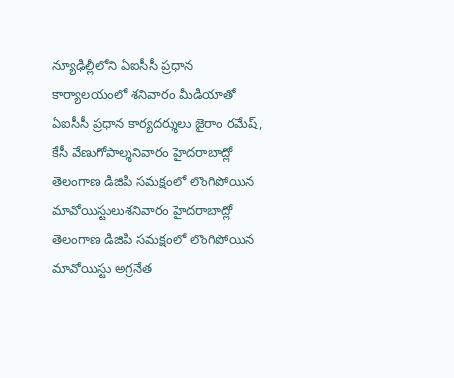న్యూఢిల్లీలోని ఏఐసీసీ ప్రధాన కార్యాలయంలో శనివారం మీడియాతో ఏఐసీసీ ప్రధాన కార్యదర్శులు జైరాం రమేష్, కేసీ వేణుగోపాల్శనివారం హైదరాబాద్లో తెలంగాణ డిజిపి సమక్షంలో లొంగిపోయిన మావోయిస్టులుశనివారం హైదరాబాద్లో తెలంగాణ డిజిపి సమక్షంలో లొంగిపోయిన మావోయిస్టు అగ్రనేత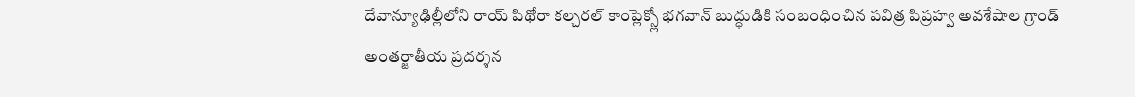దేవాన్యూఢిల్లీలోని రాయ్ పిథోరా కల్చరల్ కాంప్లెక్స్లో భగవాన్ బుద్ధుడికి సంబంధించిన పవిత్ర పిప్రహ్వ అవశేషాల గ్రాండ్ అంతర్జాతీయ ప్రదర్శన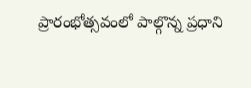ప్రారంభోత్సవంలో పాల్గొన్న ప్రధాని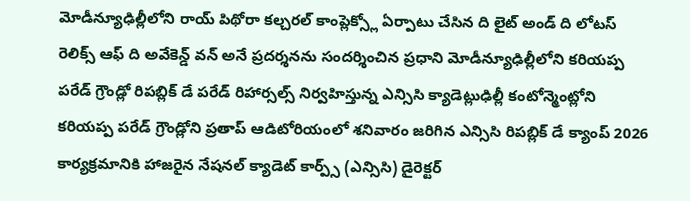మోడీన్యూఢిల్లీలోని రాయ్ పిథోరా కల్చరల్ కాంప్లెక్స్లో ఏర్పాటు చేసిన ది లైట్ అండ్ ది లోటస్ రెలిక్స్ ఆఫ్ ది అవేకెన్డ్ వన్ అనే ప్రదర్శనను సందర్శించిన ప్రధాని మోడీన్యూఢిల్లీలోని కరియప్ప పరేడ్ గ్రౌండ్లో రిపబ్లిక్ డే పరేడ్ రిహార్సల్స్ నిర్వహిస్తున్న ఎన్సిసి క్యాడెట్లుఢిల్లీ కంటోన్మెంట్లోని కరియప్ప పరేడ్ గ్రౌండ్లోని ప్రతాప్ ఆడిటోరియంలో శనివారం జరిగిన ఎన్సిసి రిపబ్లిక్ డే క్యాంప్ 2026 కార్యక్రమానికి హాజరైన నేషనల్ క్యాడెట్ కార్ప్స్ (ఎన్సిసి) డైరెక్టర్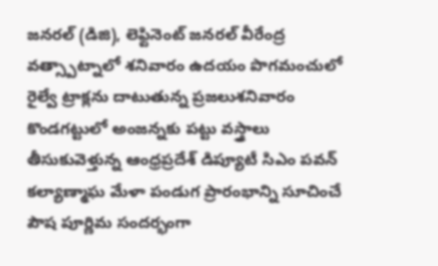జనరల్ (డిజి), లెఫ్టినెంట్ జనరల్ వీరేంద్ర వత్స్పాట్నాలో శనివారం ఉదయం పొగమంచులో రైల్వే ట్రాక్లను దాటుతున్న ప్రజలుశనివారం కొండగట్టులో అంజన్నకు పట్టు వస్త్రాలు తీసుకువెళ్తున్న ఆంధ్రప్రదేశ్ డిప్యూటీ సిఎం పవన్ కల్యాణ్మాఘ మేళా పండుగ ప్రారంభాన్ని సూచించే పౌష పూర్ణిమ సందర్భంగా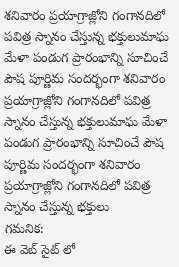శనివారం ప్రయాగ్రాజ్లోని గంగానదిలో పవిత్ర స్నానం చేస్తున్న భక్తులుమాఘ మేళా పండుగ ప్రారంభాన్ని సూచించే పౌష పూర్ణిమ సందర్భంగా శనివారం ప్రయాగ్రాజ్లోని గంగానదిలో పవిత్ర స్నానం చేస్తున్న భక్తులుమాఘ మేళా పండుగ ప్రారంభాన్ని సూచించే పౌష పూర్ణిమ సందర్భంగా శనివారం ప్రయాగ్రాజ్లోని గంగానదిలో పవిత్ర స్నానం చేస్తున్న భక్తులు
గమనిక:
ఈ వెబ్ సైట్ లో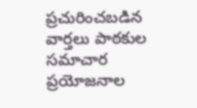ప్రచురించబడిన వార్తలు పాఠకుల సమాచార ప్రయోజనాల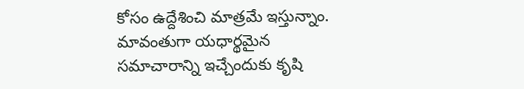కోసం ఉద్దేశించి మాత్రమే ఇస్తున్నాం. మావంతుగా యధార్థమైన సమాచారాన్ని ఇచ్చేందుకు కృషి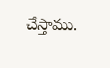చేస్తాము.